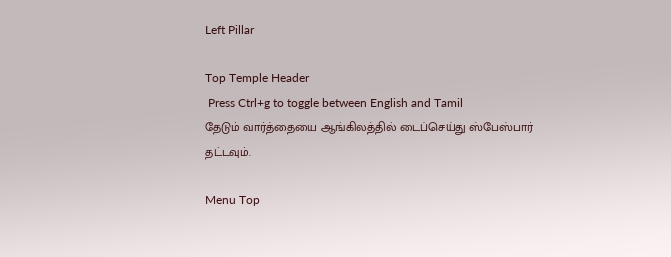Left Pillar

Top Temple Header
 Press Ctrl+g to toggle between English and Tamil
தேடும் வார்த்தையை ஆங்கிலத்தில் டைப்செய்து ஸ்பேஸ்பார் தட்டவும்.

Menu Top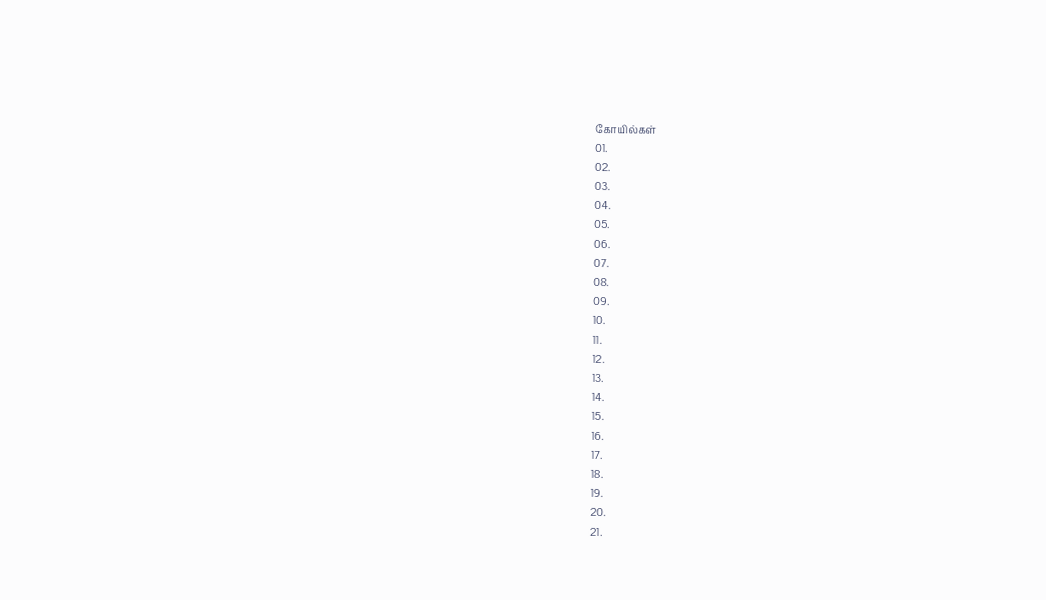கோயில்கள்
01.
02.
03.
04.
05.
06.
07.
08.
09.
10.
11.
12.
13.
14.
15.
16.
17.
18.
19.
20.
21.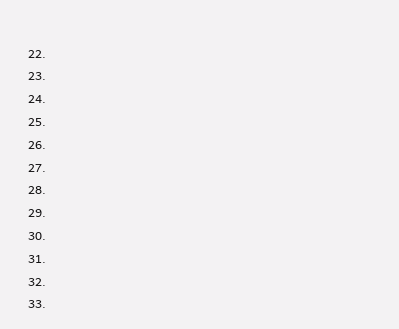22.
23.
24.
25.
26.
27.
28.
29.
30.
31.
32.
33.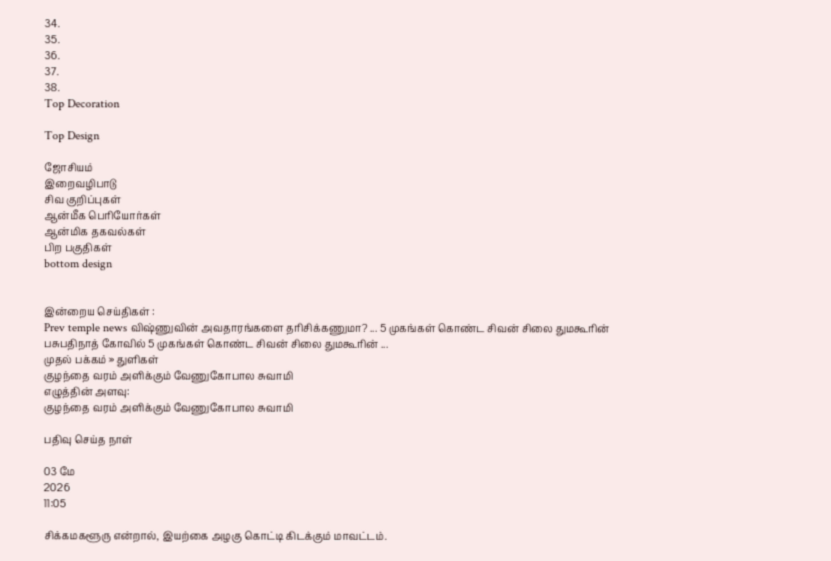34.
35.
36.
37.
38.
Top Decoration

Top Design

ஜோசியம்
இறைவழிபாடு
சிவ குறிப்புகள்
ஆன்மீக பெரியோர்கள்
ஆன்மிக தகவல்கள்
பிற பகுதிகள்
bottom design


இன்றைய செய்திகள் :
Prev temple news விஷ்ணுவின் அவதாரங்களை தரிசிக்கணுமா? ... 5 முகங்கள் கொண்ட சிவன் சிலை துமகூரின் பசுபதிநாத் கோவில் 5 முகங்கள் கொண்ட சிவன் சிலை துமகூரின் ...
முதல் பக்கம் » துளிகள்
குழந்தை வரம் அளிக்கும் வேணுகோபால சுவாமி
எழுத்தின் அளவு:
குழந்தை வரம் அளிக்கும் வேணுகோபால சுவாமி

பதிவு செய்த நாள்

03 மே
2026
11:05

சிக்கமகளூரு என்றால், இயற்கை அழகு கொட்டி கிடக்கும் மாவட்டம்.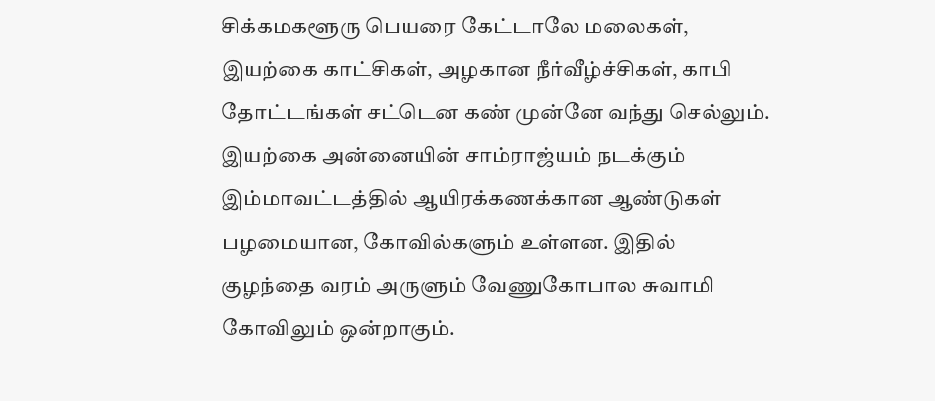சிக்கமகளூரு பெயரை கேட்டாலே மலைகள், இயற்கை காட்சிகள், அழகான நீர்வீழ்ச்சிகள், காபி தோட்டங்கள் சட்டென கண் முன்னே வந்து செல்லும். இயற்கை அன்னையின் சாம்ராஜ்யம் நடக்கும் இம்மாவட்டத்தில் ஆயிரக்கணக்கான ஆண்டுகள் பழமையான, கோவில்களும் உள்ளன. இதில் குழந்தை வரம் அருளும் வேணுகோபால சுவாமி கோவிலும் ஒன்றாகும்.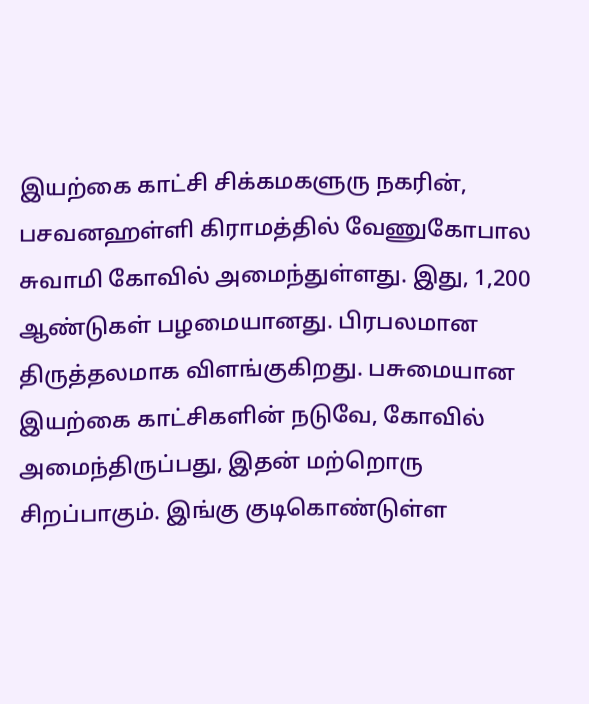இயற்கை காட்சி சிக்கமகளுரு நகரின், பசவனஹள்ளி கிராமத்தில் வேணுகோபால சுவாமி கோவில் அமைந்துள்ளது. இது, 1,200 ஆண்டுகள் பழமையானது. பிரபலமான திருத்தலமாக விளங்குகிறது. பசுமையான இயற்கை காட்சிகளின் நடுவே, கோவில் அமைந்திருப்பது, இதன் மற்றொரு சிறப்பாகும். இங்கு குடிகொண்டுள்ள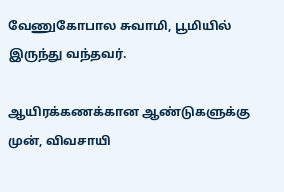வேணுகோபால சுவாமி, பூமியில் இருந்து வந்தவர்.

ஆயிரக்கணக்கான ஆண்டுகளுக்கு முன், விவசாயி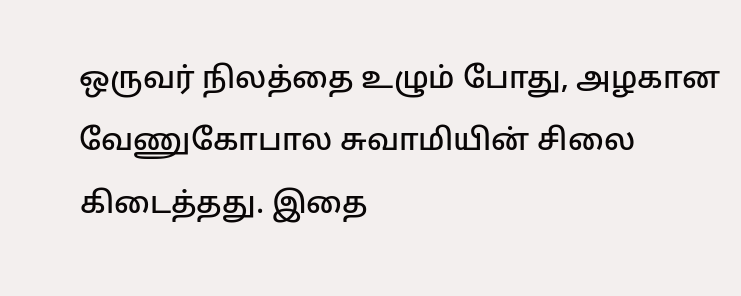ஒருவர் நிலத்தை உழும் போது, அழகான வேணுகோபால சுவாமியின் சிலை கிடைத்தது. இதை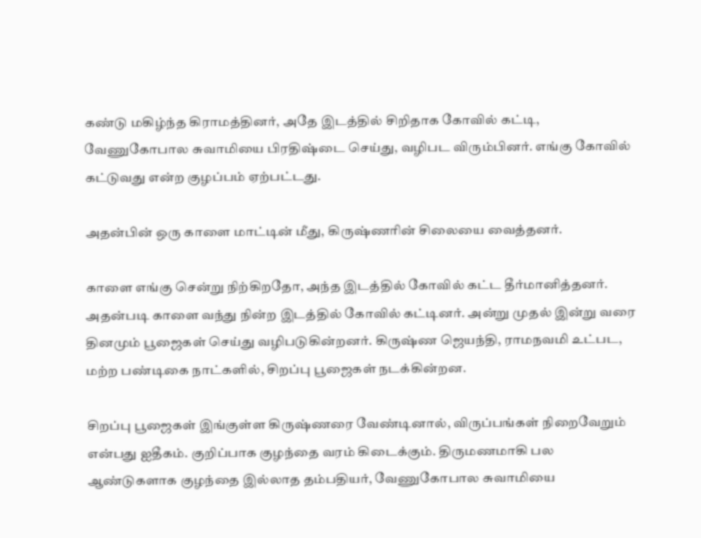கண்டு மகிழ்ந்த கிராமத்தினர், அதே இடத்தில் சிறிதாக கோவில் கட்டி, வேணுகோபால சுவாமியை பிரதிஷ்டை செய்து, வழிபட விரும்பினர். எங்கு கோவில் கட்டுவது என்ற குழப்பம் ஏற்பட்டது.

அதன்பின் ஒரு காளை மாட்டின் மீது, கிருஷ்ணரின் சிலையை வைத்தனர்.

காளை எங்கு சென்று நிற்கிறதோ, அந்த இடத்தில் கோவில் கட்ட தீர்மானித்தனர். அதன்படி காளை வந்து நின்ற இடத்தில் கோவில் கட்டினர். அன்று முதல் இன்று வரை தினமும் பூஜைகள் செய்து வழிபடுகின்றனர். கிருஷ்ண ஜெயந்தி, ராமநவமி உட்பட, மற்ற பண்டிகை நாட்களில், சிறப்பு பூஜைகள் நடக்கின்றன.

சிறப்பு பூஜைகள் இங்குள்ள கிருஷ்ணரை வேண்டினால், விருப்பங்கள் நிறைவேறும் என்பது ஐதீகம். குறிப்பாக குழந்தை வரம் கிடைக்கும். திருமணமாகி பல ஆண்டுகளாக குழந்தை இல்லாத தம்பதியர், வேணுகோபால சுவாமியை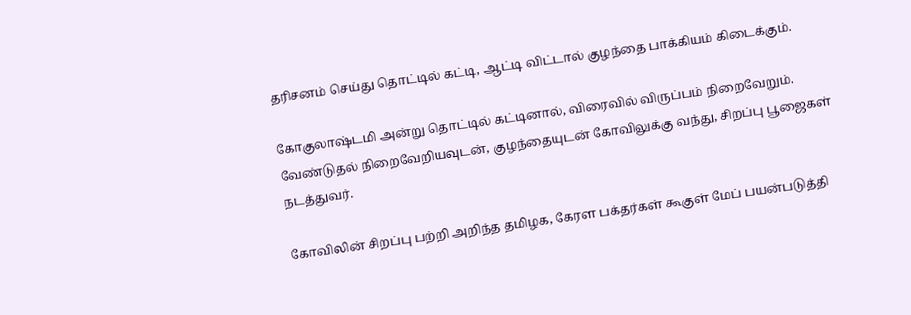தரிசனம் செய்து தொட்டில் கட்டி, ஆட்டி விட்டால் குழந்தை பாக்கியம் கிடைக்கும்.

கோகுலாஷ்டமி அன்று தொட்டில் கட்டினால், விரைவில் விருப்பம் நிறைவேறும். வேண்டுதல் நிறைவேறியவுடன், குழந்தையுடன் கோவிலுக்கு வந்து, சிறப்பு பூஜைகள் நடத்துவர்.

கோவிலின் சிறப்பு பற்றி அறிந்த தமிழக, கேரள பக்தர்கள் கூகுள் மேப் பயன்படுத்தி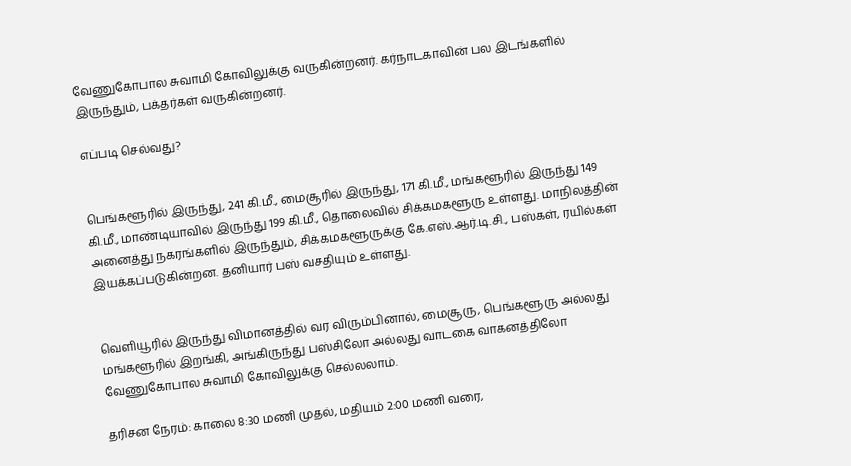வேணுகோபால சுவாமி கோவிலுக்கு வருகின்றனர். கர்நாடகாவின் பல இடங்களில் இருந்தும், பக்தர்கள் வருகின்றனர்.

எப்படி செல்வது?


பெங்களூரில் இருந்து, 241 கி.மீ., மைசூரில் இருந்து, 171 கி.மீ., மங்களூரில் இருந்து 149 கி.மீ., மாண்டியாவில் இருந்து 199 கி.மீ., தொலைவில் சிக்கமகளூரு உள்ளது. மாநிலத்தின் அனைத்து நகரங்களில் இருந்தும், சிக்கமகளூருக்கு கே.எஸ்.ஆர்.டி.சி., பஸ்கள், ரயில்கள் இயக்கப்படுகின்றன. தனியார் பஸ் வசதியும் உள்ளது.


வெளியூரில் இருந்து விமானத்தில் வர விரும்பினால், மைசூரு, பெங்களூரு அல்லது மங்களூரில் இறங்கி, அங்கிருந்து பஸ்சிலோ அல்லது வாடகை வாகனத்திலோ வேணுகோபால சுவாமி கோவிலுக்கு செல்லலாம்.

தரிசன நேரம்: காலை 8:30 மணி முதல், மதியம் 2:00 மணி வரை,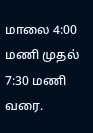மாலை 4:00 மணி முதல் 7:30 மணி வரை.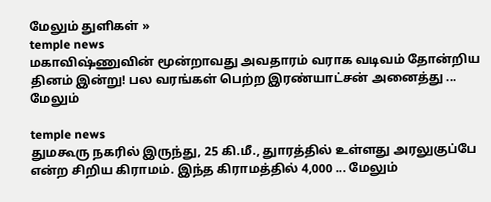மேலும் துளிகள் »
temple news
மகாவிஷ்ணுவின் மூன்றாவது அவதாரம் வராக வடிவம் தோன்றிய தினம் இன்று! பல வரங்கள் பெற்ற இரண்யாட்சன் அனைத்து ... மேலும்

temple news
துமகூரு நகரில் இருந்து, 25 கி.மீ., துாரத்தில் உள்ளது அரலுகுப்பே என்ற சிறிய கிராமம். இந்த கிராமத்தில் 4,000 ... மேலும்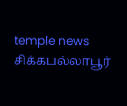temple news
சிக்கபல்லாபூர்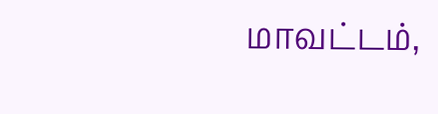மாவட்டம்,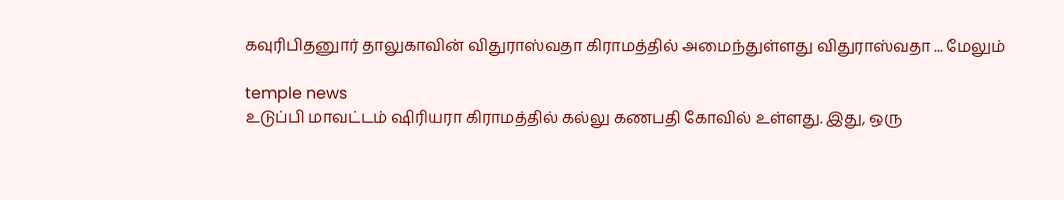கவுரிபிதனுார் தாலுகாவின் விதுராஸ்வதா கிராமத்தில் அமைந்துள்ளது விதுராஸ்வதா ... மேலும்

temple news
உடுப்பி மாவட்டம் ஷிரியரா கிராமத்தில் கல்லு கணபதி கோவில் உள்ளது. இது, ஒரு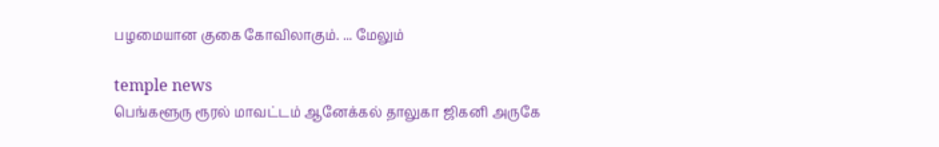பழமையான குகை கோவிலாகும். ... மேலும்

temple news
பெங்களூரு ரூரல் மாவட்டம் ஆனேக்கல் தாலுகா ஜிகனி அருகே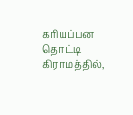கரியப்பன தொட்டி கிராமத்தில்,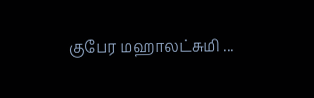குபேர மஹாலட்சுமி ...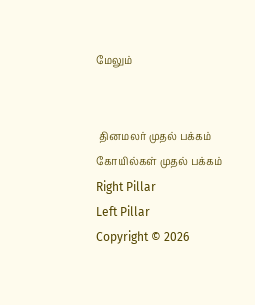மேலும்


 தினமலர் முதல் பக்கம்   கோயில்கள் முதல் பக்கம்
Right Pillar
Left Pillar
Copyright © 2026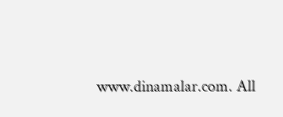www.dinamalar.com. All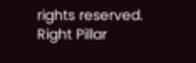rights reserved.
Right Pillar